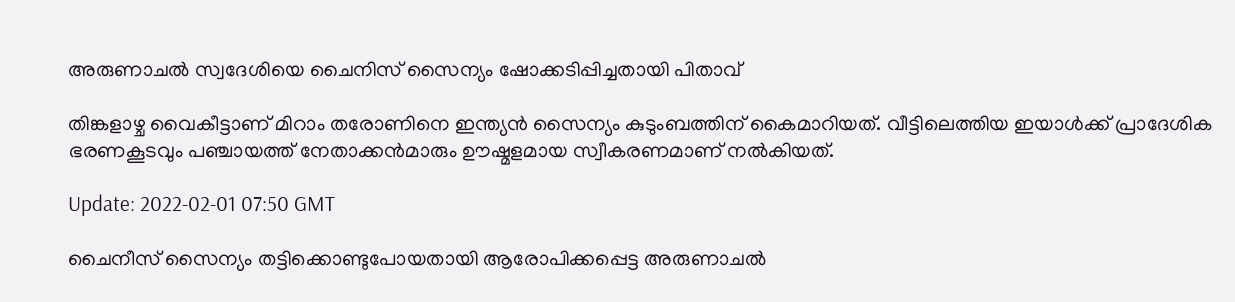അരുണാചൽ സ്വദേശിയെ ചൈനിസ് സൈന്യം ഷോക്കടിപ്പിച്ചതായി പിതാവ്

തിങ്കളാഴ്ച വൈകീട്ടാണ് മിറാം തരോണിനെ ഇന്ത്യൻ സൈന്യം കുടുംബത്തിന് കൈമാറിയത്. വീട്ടിലെത്തിയ ഇയാൾക്ക് പ്രാദേശിക ഭരണകൂടവും പഞ്ചായത്ത് നേതാക്കൻമാരും ഊഷ്മളമായ സ്വീകരണമാണ് നൽകിയത്.

Update: 2022-02-01 07:50 GMT

ചൈനീസ് സൈന്യം തട്ടിക്കൊണ്ടുപോയതായി ആരോപിക്കപ്പെട്ട അരുണാചൽ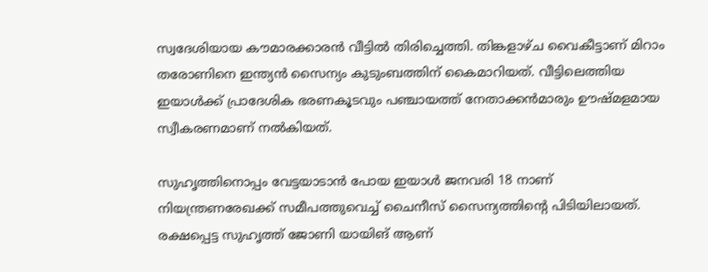സ്വദേശിയായ കൗമാരക്കാരൻ വീട്ടിൽ തിരിച്ചെത്തി. തിങ്കളാഴ്ച വൈകീട്ടാണ് മിറാം തരോണിനെ ഇന്ത്യൻ സൈന്യം കുടുംബത്തിന് കൈമാറിയത്. വീട്ടിലെത്തിയ ഇയാൾക്ക് പ്രാദേശിക ഭരണകൂടവും പഞ്ചായത്ത് നേതാക്കൻമാരും ഊഷ്മളമായ സ്വീകരണമാണ് നൽകിയത്.

സുഹൃത്തിനൊപ്പം വേട്ടയാടാൻ പോയ ഇയാൾ ജനവരി 18 നാണ് നിയന്ത്രണരേഖക്ക് സമീപത്തുവെച്ച് ചൈനീസ് സൈന്യത്തിന്റെ പിടിയിലായത്. രക്ഷപ്പെട്ട സുഹൃത്ത് ജോണി യായിങ് ആണ്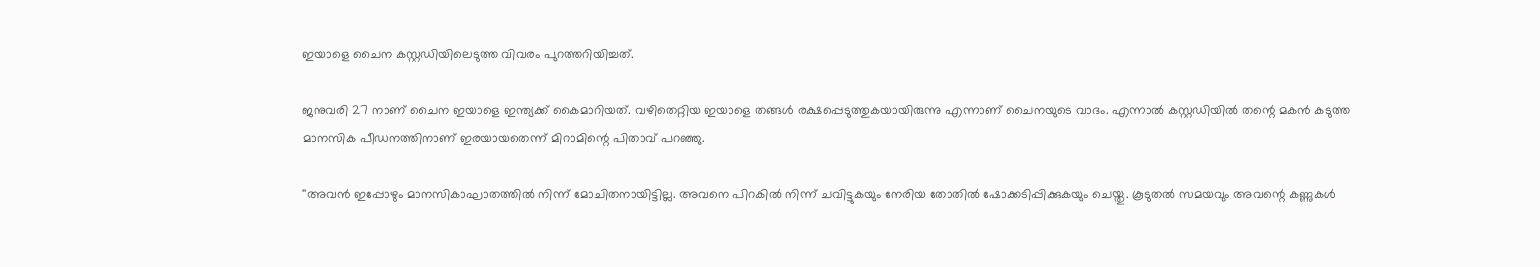ഇയാളെ ചൈന കസ്റ്റഡിയിലെടുത്ത വിവരം പുറത്തറിയിച്ചത്.

ജനുവരി 27 നാണ് ചൈന ഇയാളെ ഇന്ത്യക്ക് കൈമാറിയത്. വഴിതെറ്റിയ ഇയാളെ തങ്ങൾ രക്ഷപ്പെടുത്തുകയായിരുന്നു എന്നാണ് ചൈനയുടെ വാദം. എന്നാൽ കസ്റ്റഡിയിൽ തന്റെ മകൻ കടുത്ത മാനസിക പീഡനത്തിനാണ് ഇരയായതെന്ന് മിറാമിന്റെ പിതാവ് പറഞ്ഞു.

''അവൻ ഇപ്പോഴും മാനസികാഘാതത്തിൽ നിന്ന് മോചിതനായിട്ടില്ല. അവനെ പിറകിൽ നിന്ന് ചവിട്ടുകയും നേരിയ തോതിൽ ഷോക്കടിപ്പിക്കുകയും ചെയ്തു. കൂടുതൽ സമയവും അവന്റെ കണ്ണുകൾ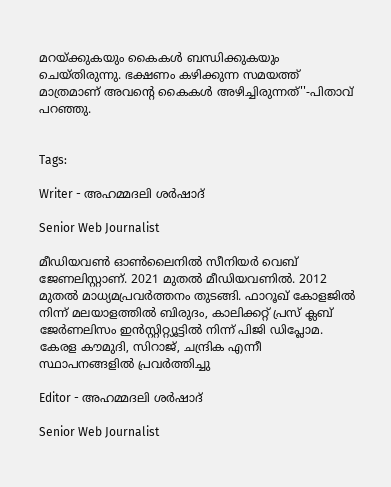മറയ്ക്കുകയും കൈകൾ ബന്ധിക്കുകയും ചെയ്തിരുന്നു. ഭക്ഷണം കഴിക്കുന്ന സമയത്ത് മാത്രമാണ് അവന്റെ കൈകൾ അഴിച്ചിരുന്നത്''-പിതാവ് പറഞ്ഞു.


Tags:

Writer - അഹമ്മദലി ശര്‍ഷാദ്

Senior Web Journalist

മീഡിയവൺ ഓൺലൈനിൽ സീനിയർ വെബ് ജേണലിസ്റ്റാണ്. 2021 മുതൽ മീഡിയവണിൽ. 2012 മുതൽ മാധ്യമപ്രവർത്തനം തുടങ്ങി. ഫാറൂഖ് കോളജിൽ നിന്ന് മലയാളത്തിൽ ബിരുദം, കാലിക്കറ്റ് പ്രസ് ക്ലബ് ജേർണലിസം ഇൻസ്റ്റിറ്റ്യൂട്ടിൽ നിന്ന് പിജി ഡിപ്ലോമ. കേരള കൗമുദി, സിറാജ്, ചന്ദ്രിക എന്നീ സ്ഥാപനങ്ങളിൽ പ്രവർത്തിച്ചു

Editor - അഹമ്മദലി ശര്‍ഷാദ്

Senior Web Journalist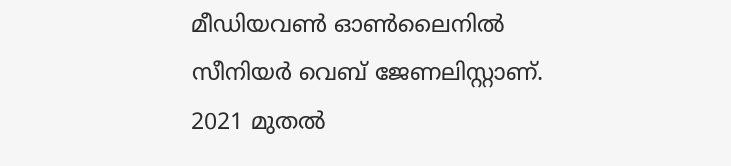മീഡിയവൺ ഓൺലൈനിൽ സീനിയർ വെബ് ജേണലിസ്റ്റാണ്. 2021 മുതൽ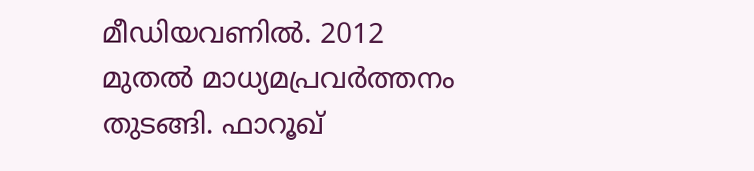മീഡിയവണിൽ. 2012 മുതൽ മാധ്യമപ്രവർത്തനം തുടങ്ങി. ഫാറൂഖ്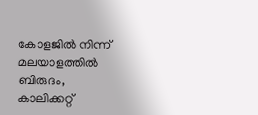കോളജിൽ നിന്ന് മലയാളത്തിൽ ബിരുദം, കാലിക്കറ്റ്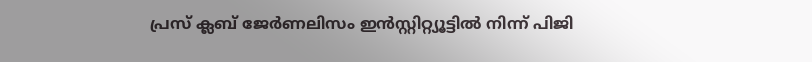പ്രസ് ക്ലബ് ജേർണലിസം ഇൻസ്റ്റിറ്റ്യൂട്ടിൽ നിന്ന് പിജി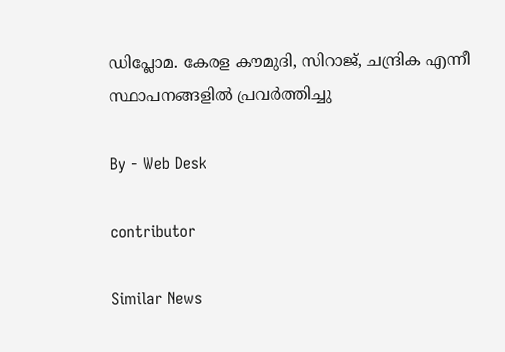ഡിപ്ലോമ. കേരള കൗമുദി, സിറാജ്, ചന്ദ്രിക എന്നീ സ്ഥാപനങ്ങളിൽ പ്രവർത്തിച്ചു

By - Web Desk

contributor

Similar News